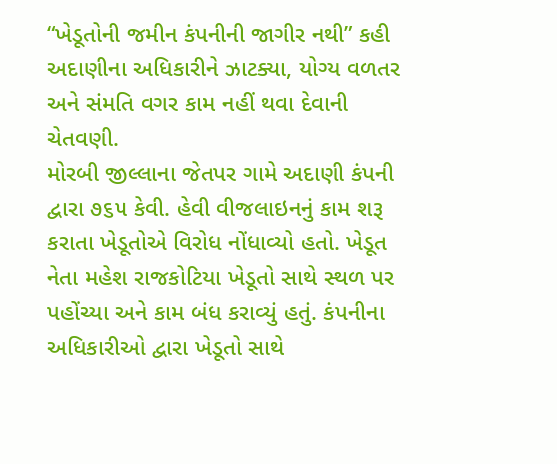“ખેડૂતોની જમીન કંપનીની જાગીર નથી” કહી અદાણીના અધિકારીને ઝાટક્યા, યોગ્ય વળતર અને સંમતિ વગર કામ નહીં થવા દેવાની ચેતવણી.
મોરબી જીલ્લાના જેતપર ગામે અદાણી કંપની દ્વારા ૭૬૫ કેવી. હેવી વીજલાઇનનું કામ શરૂ કરાતા ખેડૂતોએ વિરોધ નોંધાવ્યો હતો. ખેડૂત નેતા મહેશ રાજકોટિયા ખેડૂતો સાથે સ્થળ પર પહોંચ્યા અને કામ બંધ કરાવ્યું હતું. કંપનીના અધિકારીઓ દ્વારા ખેડૂતો સાથે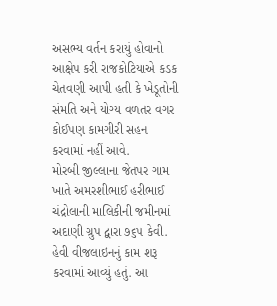અસભ્ય વર્તન કરાયું હોવાનો આક્ષેપ કરી રાજકોટિયાએ કડક ચેતવણી આપી હતી કે ખેડૂતોની સંમતિ અને યોગ્ય વળતર વગર કોઈપણ કામગીરી સહન કરવામાં નહીં આવે.
મોરબી જીલ્લાના જેતપર ગામ ખાતે અમરશીભાઈ હરીભાઈ ચંદ્રોલાની માલિકીની જમીનમાં અદાણી ગ્રુપ દ્વારા ૭૬૫ કેવી. હેવી વીજલાઇનનું કામ શરૂ કરવામાં આવ્યું હતું. આ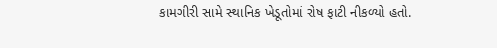કામગીરી સામે સ્થાનિક ખેડૂતોમાં રોષ ફાટી નીકળ્યો હતો.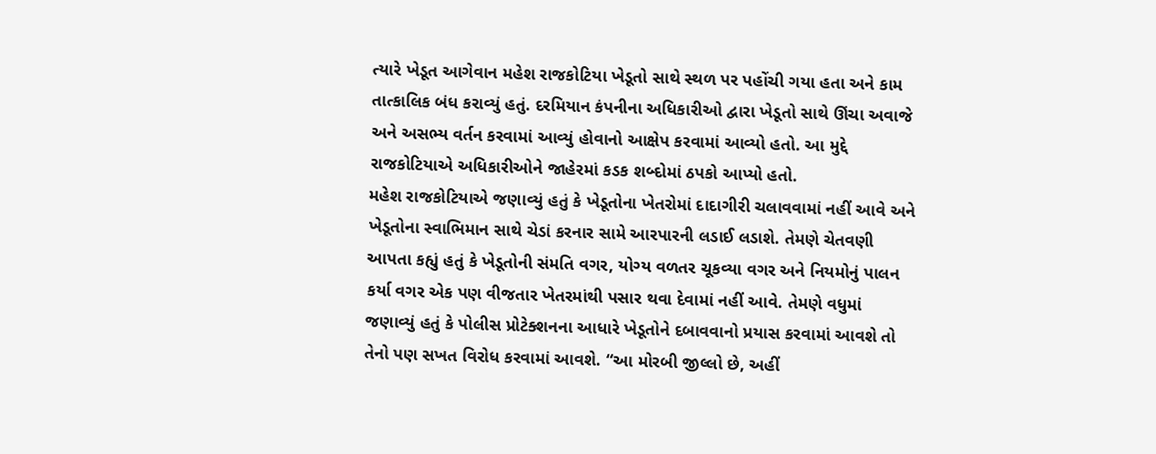ત્યારે ખેડૂત આગેવાન મહેશ રાજકોટિયા ખેડૂતો સાથે સ્થળ પર પહોંચી ગયા હતા અને કામ તાત્કાલિક બંધ કરાવ્યું હતું. દરમિયાન કંપનીના અધિકારીઓ દ્વારા ખેડૂતો સાથે ઊંચા અવાજે અને અસભ્ય વર્તન કરવામાં આવ્યું હોવાનો આક્ષેપ કરવામાં આવ્યો હતો. આ મુદ્દે રાજકોટિયાએ અધિકારીઓને જાહેરમાં કડક શબ્દોમાં ઠપકો આપ્યો હતો.
મહેશ રાજકોટિયાએ જણાવ્યું હતું કે ખેડૂતોના ખેતરોમાં દાદાગીરી ચલાવવામાં નહીં આવે અને ખેડૂતોના સ્વાભિમાન સાથે ચેડાં કરનાર સામે આરપારની લડાઈ લડાશે. તેમણે ચેતવણી આપતા કહ્યું હતું કે ખેડૂતોની સંમતિ વગર, યોગ્ય વળતર ચૂકવ્યા વગર અને નિયમોનું પાલન કર્યા વગર એક પણ વીજતાર ખેતરમાંથી પસાર થવા દેવામાં નહીં આવે. તેમણે વધુમાં જણાવ્યું હતું કે પોલીસ પ્રોટેક્શનના આધારે ખેડૂતોને દબાવવાનો પ્રયાસ કરવામાં આવશે તો તેનો પણ સખત વિરોધ કરવામાં આવશે. “આ મોરબી જીલ્લો છે, અહીં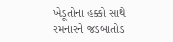ખેડૂતોના હક્કો સાથે રમનારને જડબાતોડ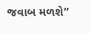જવાબ મળશે”